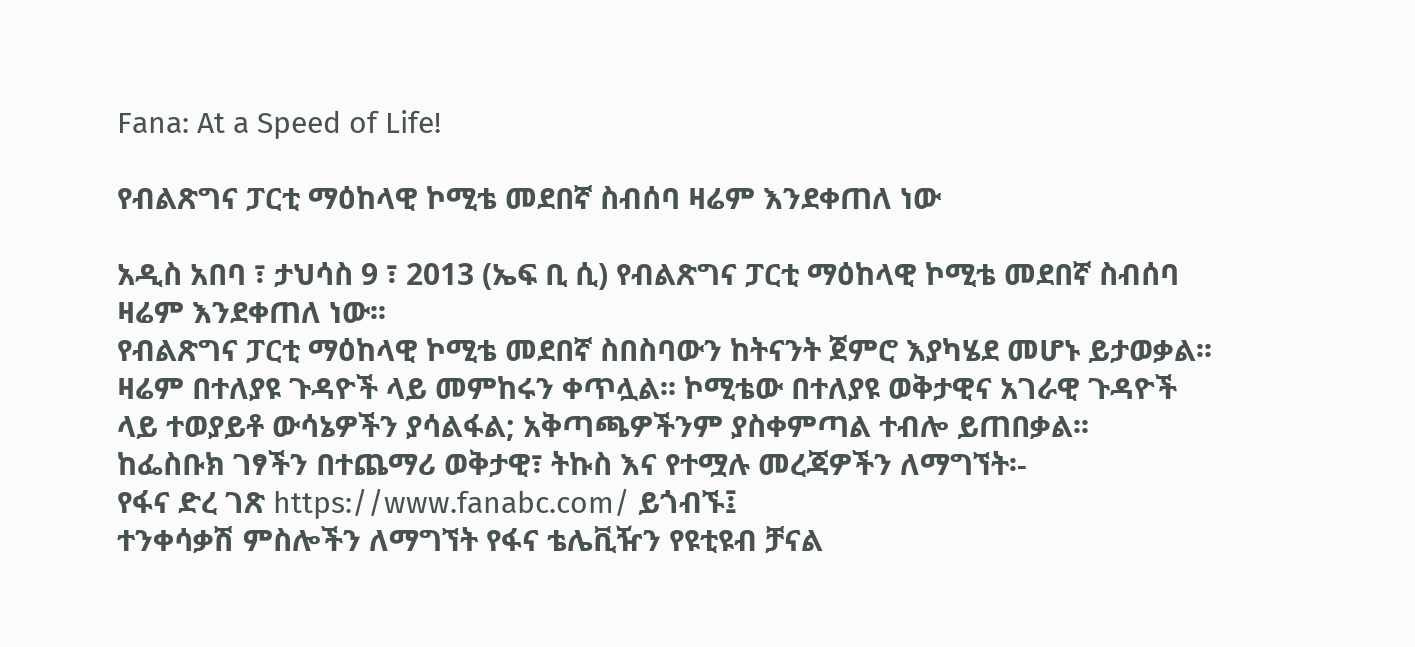Fana: At a Speed of Life!

የብልጽግና ፓርቲ ማዕከላዊ ኮሚቴ መደበኛ ስብሰባ ዛሬም እንደቀጠለ ነው

አዲስ አበባ ፣ ታህሳስ 9 ፣ 2013 (ኤፍ ቢ ሲ) የብልጽግና ፓርቲ ማዕከላዊ ኮሚቴ መደበኛ ስብሰባ ዛሬም እንደቀጠለ ነው፡፡
የብልጽግና ፓርቲ ማዕከላዊ ኮሚቴ መደበኛ ስበስባውን ከትናንት ጀምሮ እያካሄደ መሆኑ ይታወቃል፡፡
ዛሬም በተለያዩ ጉዳዮች ላይ መምከሩን ቀጥሏል፡፡ ኮሚቴው በተለያዩ ወቅታዊና አገራዊ ጉዳዮች ላይ ተወያይቶ ውሳኔዎችን ያሳልፋል; አቅጣጫዎችንም ያስቀምጣል ተብሎ ይጠበቃል፡፡
ከፌስቡክ ገፃችን በተጨማሪ ወቅታዊ፣ ትኩስ እና የተሟሉ መረጃዎችን ለማግኘት፡-
የፋና ድረ ገጽ https://www.fanabc.com/ ይጎብኙ፤
ተንቀሳቃሽ ምስሎችን ለማግኘት የፋና ቴሌቪዥን የዩቲዩብ ቻናል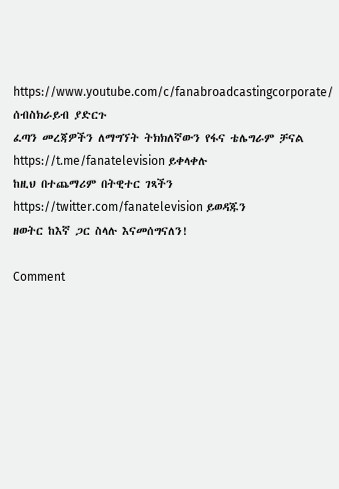https://www.youtube.com/c/fanabroadcastingcorporate/ ሰብስክራይብ ያድርጉ
ፈጣን መረጃዎችን ለማግኘት ትክክለኛውን የፋና ቴሌግራም ቻናል https://t.me/fanatelevision ይቀላቀሉ
ከዚህ በተጨማሪም በትዊተር ገጻችን https://twitter.com/fanatelevision ይወዳጁን
ዘወትር ከእኛ ጋር ስላሉ እናመሰግናለን!

Comment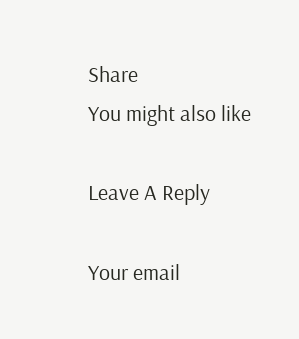Share
You might also like

Leave A Reply

Your email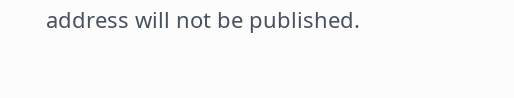address will not be published.